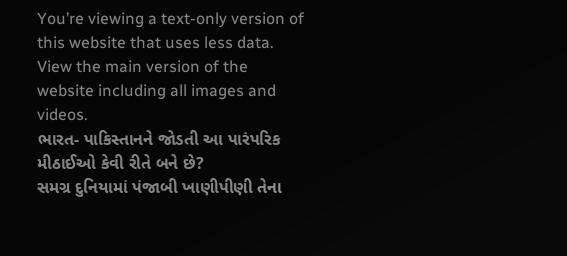You’re viewing a text-only version of this website that uses less data. View the main version of the website including all images and videos.
ભારત- પાકિસ્તાનને જોડતી આ પારંપરિક મીઠાઈઓ કેવી રીતે બને છે?
સમગ્ર દુનિયામાં પંજાબી ખાણીપીણી તેના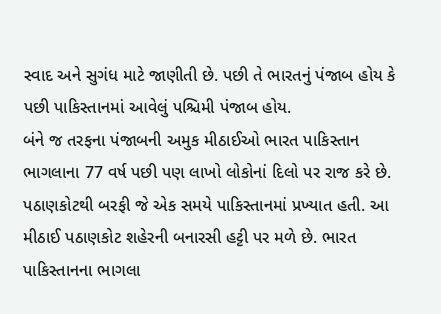સ્વાદ અને સુગંધ માટે જાણીતી છે. પછી તે ભારતનું પંજાબ હોય કે પછી પાકિસ્તાનમાં આવેલું પશ્ચિમી પંજાબ હોય.
બંને જ તરફના પંજાબની અમુક મીઠાઈઓ ભારત પાકિસ્તાન ભાગલાના 77 વર્ષ પછી પણ લાખો લોકોનાં દિલો પર રાજ કરે છે.
પઠાણકોટથી બરફી જે એક સમયે પાકિસ્તાનમાં પ્રખ્યાત હતી. આ મીઠાઈ પઠાણકોટ શહેરની બનારસી હટ્ટી પર મળે છે. ભારત પાકિસ્તાનના ભાગલા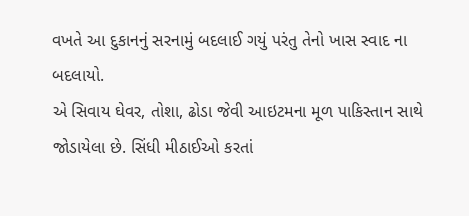વખતે આ દુકાનનું સરનામું બદલાઈ ગયું પરંતુ તેનો ખાસ સ્વાદ ના બદલાયો.
એ સિવાય ઘેવર, તોશા, ઢોડા જેવી આઇટમના મૂળ પાકિસ્તાન સાથે જોડાયેલા છે. સિંધી મીઠાઈઓ કરતાં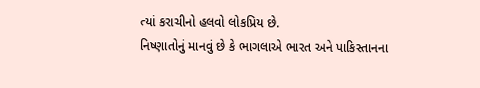ત્યાં કરાચીનો હલવો લોકપ્રિય છે.
નિષ્ણાતોનું માનવું છે કે ભાગલાએ ભારત અને પાકિસ્તાનના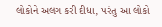લોકોને અલગ કરી દીધા, પરંતુ આ લોકો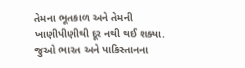તેમના ભૂતકાળ અને તેમની ખાણીપીણીથી દૂર નથી થઈ શક્યા.
જુઓ ભારત અને પાકિસ્તાનના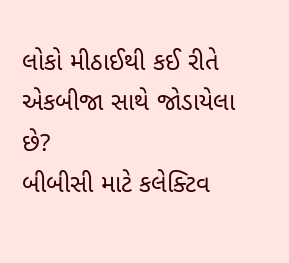લોકો મીઠાઈથી કઈ રીતે એકબીજા સાથે જોડાયેલા છે?
બીબીસી માટે કલેક્ટિવ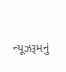ન્યૂઝરૂમનું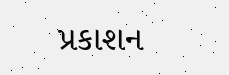પ્રકાશન